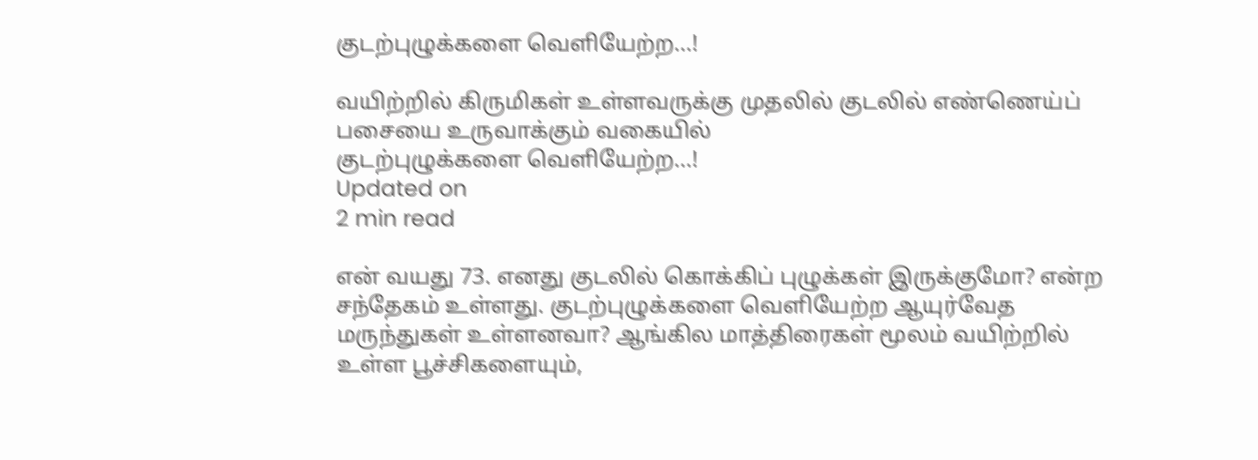குடற்புழுக்களை வெளியேற்ற...!

வயிற்றில் கிருமிகள் உள்ளவருக்கு முதலில் குடலில் எண்ணெய்ப் பசையை உருவாக்கும் வகையில்
குடற்புழுக்களை வெளியேற்ற...!
Updated on
2 min read

என் வயது 73. எனது குடலில் கொக்கிப் புழுக்கள் இருக்குமோ? என்ற சந்தேகம் உள்ளது. குடற்புழுக்களை வெளியேற்ற ஆயுர்வேத மருந்துகள் உள்ளனவா? ஆங்கில மாத்திரைகள் மூலம் வயிற்றில் உள்ள பூச்சிகளையும்,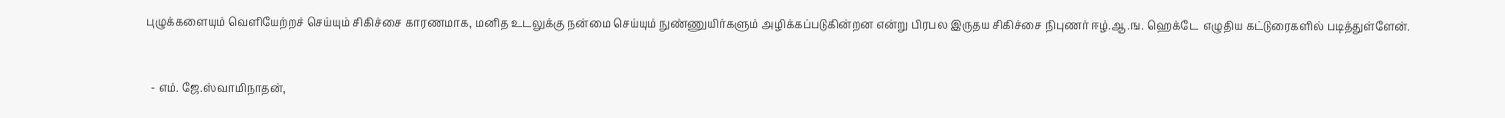புழுக்களையும் வெளியேற்றச் செய்யும் சிகிச்சை காரணமாக, மனித உடலுக்கு நன்மை செய்யும் நுண்ணுயிர்களும் அழிக்கப்படுகின்றன என்று பிரபல இருதய சிகிச்சை நிபுணர் ஈழ்.ஆ.ங. ஹெக்டே  எழுதிய கட்டுரைகளில் படித்துள்ளேன்.


  - எம். ஜே.ஸ்வாமிநாதன்,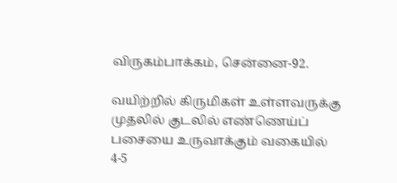விருகம்பாக்கம், சென்னை-92.

வயிற்றில் கிருமிகள் உள்ளவருக்கு முதலில் குடலில் எண்ணெய்ப் பசையை உருவாக்கும் வகையில் 4-5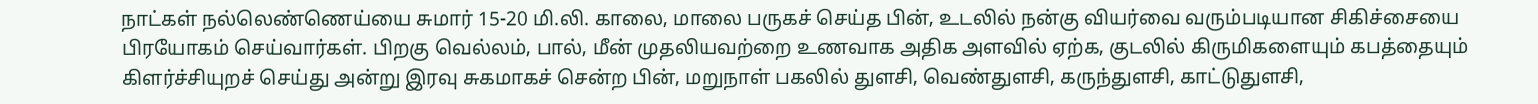நாட்கள் நல்லெண்ணெய்யை சுமார் 15-20 மி.லி. காலை, மாலை பருகச் செய்த பின், உடலில் நன்கு வியர்வை வரும்படியான சிகிச்சையை பிரயோகம் செய்வார்கள். பிறகு வெல்லம், பால், மீன் முதலியவற்றை உணவாக அதிக அளவில் ஏற்க, குடலில் கிருமிகளையும் கபத்தையும் கிளர்ச்சியுறச் செய்து அன்று இரவு சுகமாகச் சென்ற பின், மறுநாள் பகலில் துளசி, வெண்துளசி, கருந்துளசி, காட்டுதுளசி,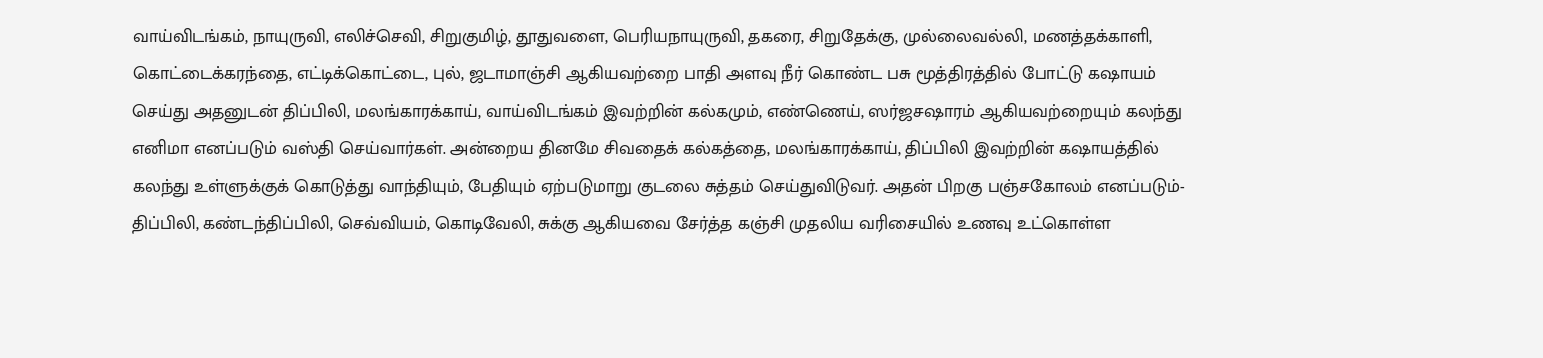வாய்விடங்கம், நாயுருவி, எலிச்செவி, சிறுகுமிழ், தூதுவளை, பெரியநாயுருவி, தகரை, சிறுதேக்கு, முல்லைவல்லி, மணத்தக்காளி, கொட்டைக்கரந்தை, எட்டிக்கொட்டை, புல், ஜடாமாஞ்சி ஆகியவற்றை பாதி அளவு நீர் கொண்ட பசு மூத்திரத்தில் போட்டு கஷாயம் செய்து அதனுடன் திப்பிலி, மலங்காரக்காய், வாய்விடங்கம் இவற்றின் கல்கமும், எண்ணெய், ஸர்ஜசஷாரம் ஆகியவற்றையும் கலந்து எனிமா எனப்படும் வஸ்தி செய்வார்கள். அன்றைய தினமே சிவதைக் கல்கத்தை, மலங்காரக்காய், திப்பிலி இவற்றின் கஷாயத்தில் கலந்து உள்ளுக்குக் கொடுத்து வாந்தியும், பேதியும் ஏற்படுமாறு குடலை சுத்தம் செய்துவிடுவர். அதன் பிறகு பஞ்சகோலம் எனப்படும்- திப்பிலி, கண்டந்திப்பிலி, செவ்வியம், கொடிவேலி, சுக்கு ஆகியவை சேர்த்த கஞ்சி முதலிய வரிசையில் உணவு உட்கொள்ள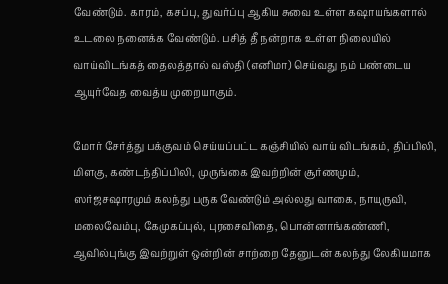வேண்டும். காரம், கசப்பு, துவர்ப்பு ஆகிய சுவை உள்ள கஷாயங்களால் உடலை நனைக்க வேண்டும். பசித் தீ நன்றாக உள்ள நிலையில் வாய்விடங்கத் தைலத்தால் வஸ்தி (எனிமா) செய்வது நம் பண்டைய ஆயுர்வேத வைத்ய முறையாகும்.

மோர் சேர்த்து பக்குவம் செய்யப்பட்ட கஞ்சியில் வாய் விடங்கம், திப்பிலி, மிளகு, கண்டந்திப்பிலி, முருங்கை இவற்றின் சூர்ணமும், ஸர்ஜசஷாரமும் கலந்து பருக வேண்டும் அல்லது வாகை, நாயுருவி, மலைவேம்பு, கேமுகப்புல், புரசைவிதை, பொன்னாங்கண்ணி, ஆவில்புங்கு இவற்றுள் ஒன்றின் சாற்றை தேனுடன் கலந்து லேகியமாக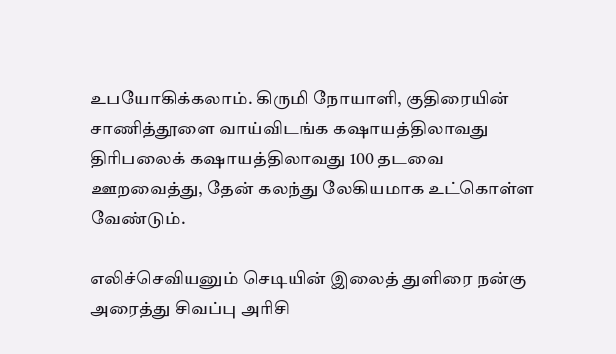உபயோகிக்கலாம். கிருமி நோயாளி, குதிரையின் சாணித்தூளை வாய்விடங்க கஷாயத்திலாவது திரிபலைக் கஷாயத்திலாவது 100 தடவை ஊறவைத்து, தேன் கலந்து லேகியமாக உட்கொள்ள வேண்டும்.

எலிச்செவியனும் செடியின் இலைத் துளிரை நன்கு அரைத்து சிவப்பு அரிசி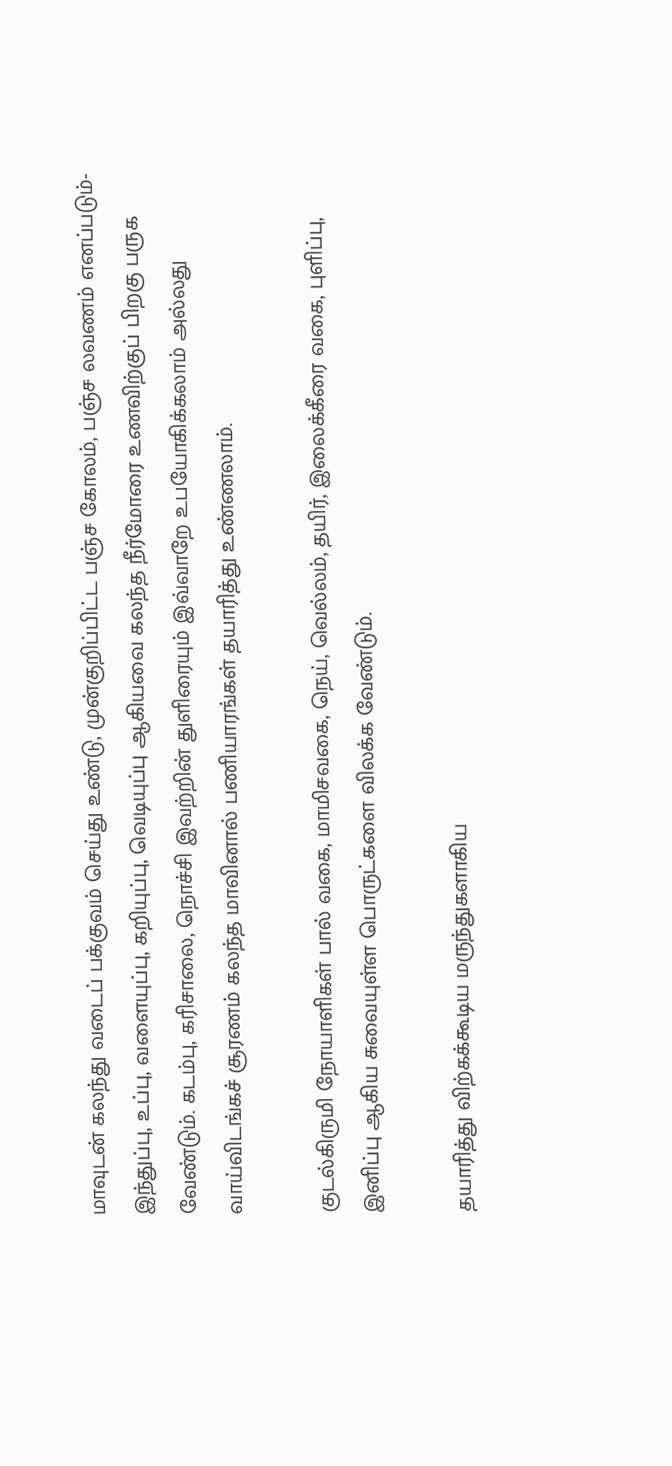மாவுடன் கலந்து வடைப் பக்குவம் செய்து உண்டு, முன்குறிப்பிட்ட பஞ்ச கோலம், பஞ்ச லவணம் எனப்படும்- இந்துப்பு, உப்பு, வளையுப்பு, கறியுப்பு, வெடியுப்பு ஆகியவை கலந்த நீர்மோரை உணவிற்குப் பிறகு பருக வேண்டும். கடம்பு, கரிசாலை, நொச்சி இவற்றின் துளிரையும் இவ்வாறே உபயோகிக்கலாம் அல்லது வாய்விடங்கச் சூரணம் கலந்த மாவினால் பணியாரங்கள் தயாரித்து உண்ணலாம்.

குடல்கிருமி நோயாளிகள் பால் வகை, மாமிசவகை, நெய், வெல்லம், தயிர், இலைக்கீரை வகை, புளிப்பு, இனிப்பு ஆகிய சுவையுள்ள பொருட்களை விலக்க வேண்டும்.

தயாரித்து விற்கக்கூடிய மருந்துகளாகிய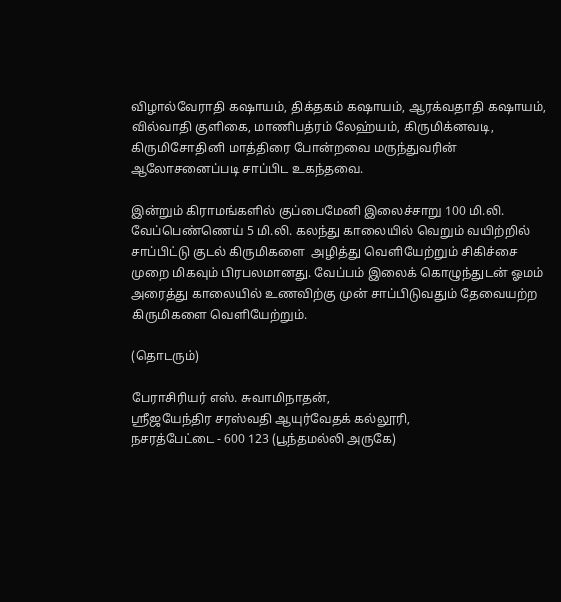விழால்வேராதி கஷாயம், திக்தகம் கஷாயம், ஆரக்வதாதி கஷாயம், வில்வாதி குளிகை, மாணிபத்ரம் லேஹ்யம், கிருமிக்னவடி, கிருமிசோதினி மாத்திரை போன்றவை மருந்துவரின் ஆலோசனைப்படி சாப்பிட உகந்தவை.

இன்றும் கிராமங்களில் குப்பைமேனி இலைச்சாறு 100 மி.லி. வேப்பெண்ணெய் 5 மி.லி. கலந்து காலையில் வெறும் வயிற்றில் சாப்பிட்டு குடல் கிருமிகளை  அழித்து வெளியேற்றும் சிகிச்சை முறை மிகவும் பிரபலமானது. வேப்பம் இலைக் கொழுந்துடன் ஓமம் அரைத்து காலையில் உணவிற்கு முன் சாப்பிடுவதும் தேவையற்ற கிருமிகளை வெளியேற்றும்.

(தொடரும்)

பேராசிரியர் எஸ். சுவாமிநாதன்,
ஸ்ரீஜயேந்திர சரஸ்வதி ஆயுர்வேதக் கல்லூரி,
நசரத்பேட்டை - 600 123 (பூந்தமல்லி அருகே)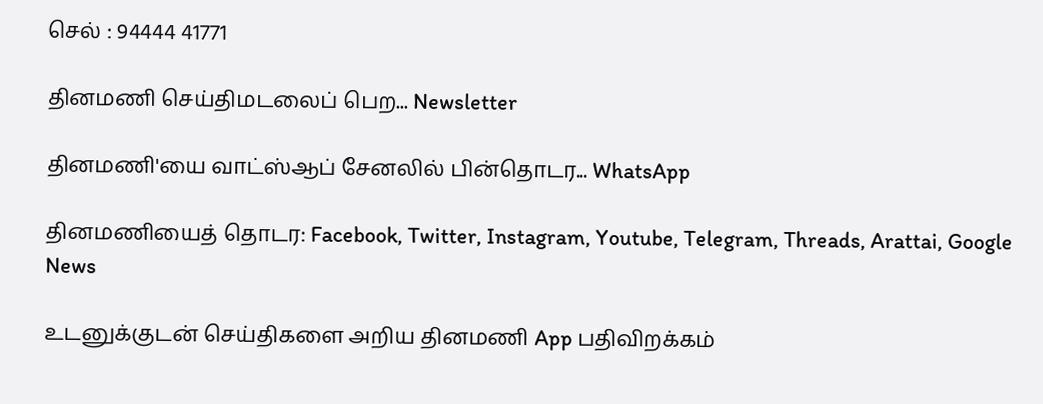செல் : 94444 41771

தினமணி செய்திமடலைப் பெற... Newsletter

தினமணி'யை வாட்ஸ்ஆப் சேனலில் பின்தொடர... WhatsApp

தினமணியைத் தொடர: Facebook, Twitter, Instagram, Youtube, Telegram, Threads, Arattai, Google News

உடனுக்குடன் செய்திகளை அறிய தினமணி App பதிவிறக்கம்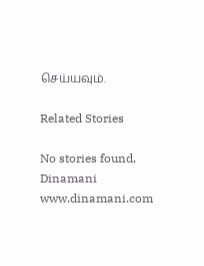செய்யவும்.

Related Stories

No stories found.
Dinamani
www.dinamani.com